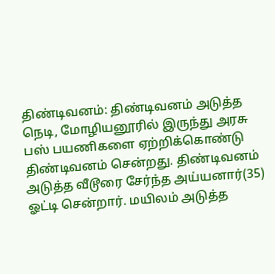திண்டிவனம்: திண்டிவனம் அடுத்த நெடி, மோழியனூரில் இருந்து அரசு பஸ் பயணிகளை ஏற்றிக்கொண்டு திண்டிவனம் சென்றது. திண்டிவனம் அடுத்த வீடூரை சேர்ந்த அய்யனார்(35) ஓட்டி சென்றார். மயிலம் அடுத்த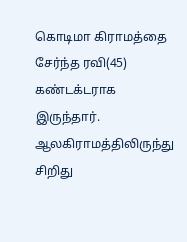கொடிமா கிராமத்தை சேர்ந்த ரவி(45) கண்டக்டராக இருந்தார். ஆலகிராமத்திலிருந்து சிறிது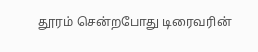தூரம் சென்றபோது டிரைவரின்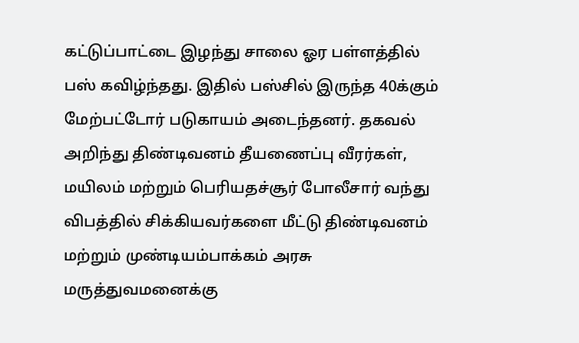கட்டுப்பாட்டை இழந்து சாலை ஓர பள்ளத்தில் பஸ் கவிழ்ந்தது. இதில் பஸ்சில் இருந்த 40க்கும் மேற்பட்டோர் படுகாயம் அடைந்தனர். தகவல் அறிந்து திண்டிவனம் தீயணைப்பு வீரர்கள், மயிலம் மற்றும் பெரியதச்சூர் போலீசார் வந்து விபத்தில் சிக்கியவர்களை மீட்டு திண்டிவனம் மற்றும் முண்டியம்பாக்கம் அரசு மருத்துவமனைக்கு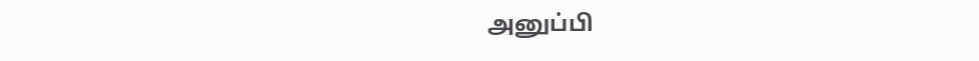அனுப்பி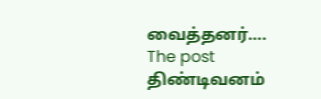வைத்தனர்….
The post திண்டிவனம்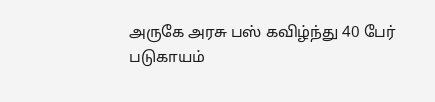அருகே அரசு பஸ் கவிழ்ந்து 40 பேர் படுகாயம்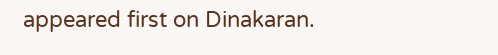appeared first on Dinakaran.